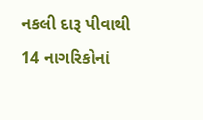નકલી દારૂ પીવાથી 14 નાગરિકોનાં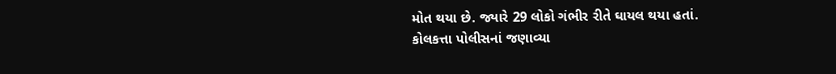મોત થયા છે. જ્યારે 29 લોકો ગંભીર રીતે ઘાયલ થયા હતાં.
કોલકત્તા પોલીસનાં જણાવ્યા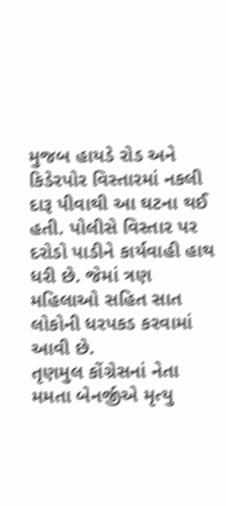મુજબ હાયડે રોડ અને કિડેરપોર વિસ્તારમાં નકલી દારૂ પીવાથી આ ઘટના થઈ હતી. પોલીસે વિસ્તાર પર દરોડો પાડીને કાર્યવાહી હાથ ધરી છે. જેમાં ત્રણ મહિલાઓ સહિત સાત લોકોની ધરપકડ કરવામાં આવી છે.
તૃણમુલ કોંગ્રેસનાં નેતા મમતા બેનર્જીએ મૃત્યુ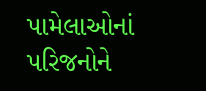પામેલાઓનાં પરિજનોને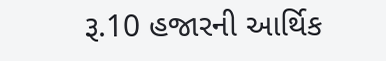રૂ.10 હજારની આર્થિક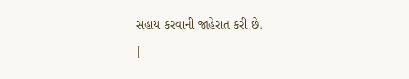સહાય કરવાની જાહેરાત કરી છે.
|